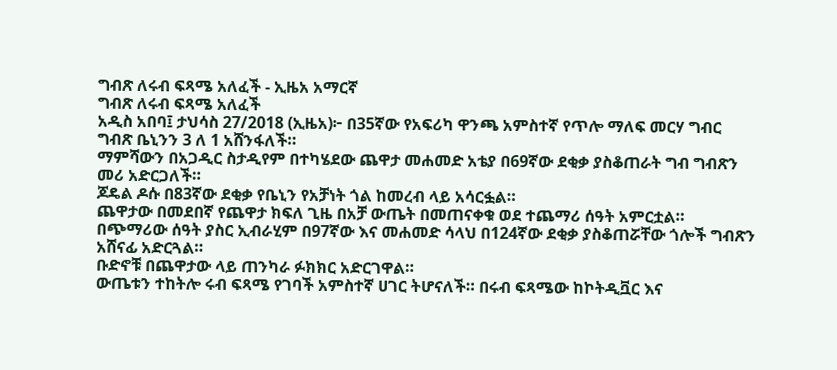ግብጽ ለሩብ ፍጻሜ አለፈች - ኢዜአ አማርኛ
ግብጽ ለሩብ ፍጻሜ አለፈች
አዲስ አበባ፤ ታህሳስ 27/2018 (ኢዜአ)፦ በ35ኛው የአፍሪካ ዋንጫ አምስተኛ የጥሎ ማለፍ መርሃ ግብር ግብጽ ቤኒንን 3 ለ 1 አሸንፋለች።
ማምሻውን በአጋዲር ስታዲየም በተካሄደው ጨዋታ መሐመድ አቴያ በ69ኛው ደቂቃ ያስቆጠራት ግብ ግብጽን መሪ አድርጋለች።
ጆዴል ዶሱ በ83ኛው ደቂቃ የቤኒን የአቻነት ጎል ከመረብ ላይ አሳርፏል።
ጨዋታው በመደበኛ የጨዋታ ክፍለ ጊዜ በአቻ ውጤት በመጠናቀቁ ወደ ተጨማሪ ሰዓት አምርቷል።
በጭማሪው ሰዓት ያስር ኢብራሂም በ97ኛው እና መሐመድ ሳላህ በ124ኛው ደቂቃ ያስቆጠሯቸው ጎሎች ግብጽን አሸናፊ አድርጓል።
ቡድኖቹ በጨዋታው ላይ ጠንካራ ፉክክር አድርገዋል።
ውጤቱን ተከትሎ ሩብ ፍጻሜ የገባች አምስተኛ ሀገር ትሆናለች። በሩብ ፍጻሜው ከኮትዲቯር እና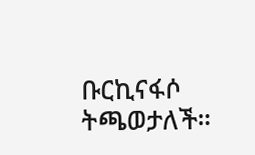ቡርኪናፋሶ ትጫወታለች።